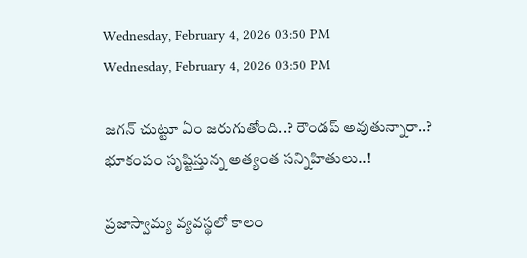Wednesday, February 4, 2026 03:50 PM
Wednesday, February 4, 2026 03:50 PM

జగన్ చుట్టూ ఏం జరుగుతోంది..? రౌండప్ అవుతున్నారా..? భూకంపం సృష్టిస్తున్న అత్యంత సన్నిహితులు..!

ప్రజాస్వామ్య వ్యవస్థలో కాలం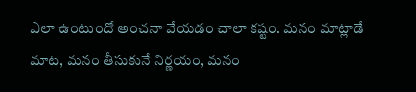ఎలా ఉంటుందో అంచనా వేయడం చాలా కష్టం. మనం మాట్లాడే మాట, మనం తీసుకునే నిర్ణయం, మనం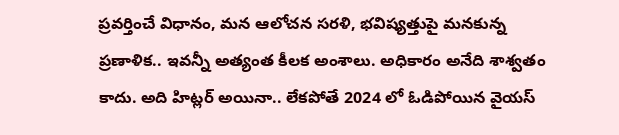ప్రవర్తించే విధానం, మన ఆలోచన సరళి, భవిష్యత్తుపై మనకున్న ప్రణాళిక.. ఇవన్నీ అత్యంత కీలక అంశాలు. అధికారం అనేది శాశ్వతం కాదు. అది హిట్లర్ అయినా.. లేకపోతే 2024 లో ఓడిపోయిన వైయస్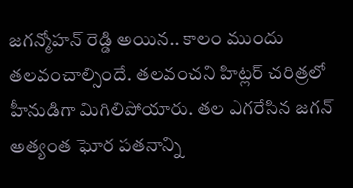జగన్మోహన్ రెడ్డి అయిన.. కాలం ముందు తలవంచాల్సిందే. తలవంచని హిట్లర్ చరిత్రలో హీనుడిగా మిగిలిపోయారు. తల ఎగరేసిన జగన్ అత్యంత ఘోర పతనాన్ని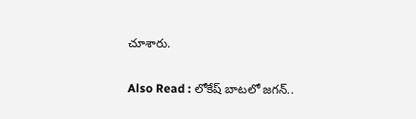చూశారు.

Also Read : లోకేష్‌ బాటలో జగన్..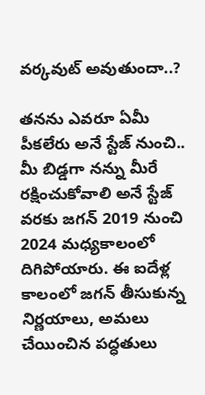వర్కవుట్ అవుతుందా..?

తనను ఎవరూ ఏమీ పీకలేరు అనే స్టేజ్ నుంచి.. మీ బిడ్డగా నన్ను మీరే రక్షించుకోవాలి అనే స్టేజ్ వరకు జగన్ 2019 నుంచి 2024 మధ్యకాలంలో దిగిపోయారు. ఈ ఐదేళ్ల కాలంలో జగన్ తీసుకున్న నిర్ణయాలు, అమలు చేయించిన పద్ధతులు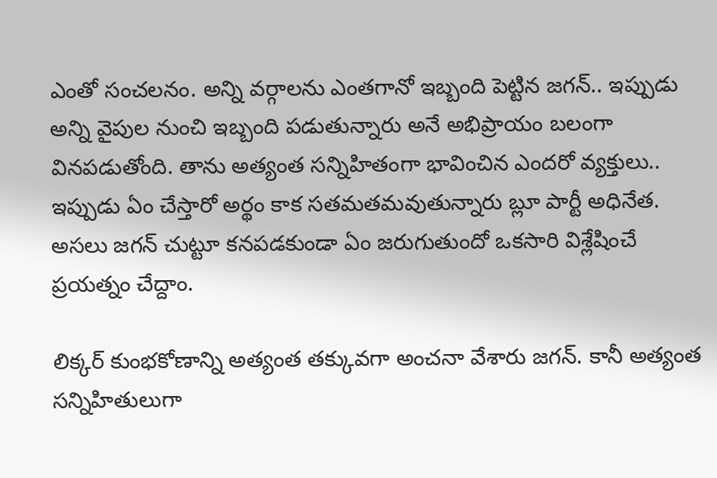ఎంతో సంచలనం. అన్ని వర్గాలను ఎంతగానో ఇబ్బంది పెట్టిన జగన్.. ఇప్పుడు అన్ని వైపుల నుంచి ఇబ్బంది పడుతున్నారు అనే అభిప్రాయం బలంగా వినపడుతోంది. తాను అత్యంత సన్నిహితంగా భావించిన ఎందరో వ్యక్తులు.. ఇప్పుడు ఏం చేస్తారో అర్థం కాక సతమతమవుతున్నారు బ్లూ పార్టీ అధినేత. అసలు జగన్ చుట్టూ కనపడకుండా ఏం జరుగుతుందో ఒకసారి విశ్లేషించే ప్రయత్నం చేద్దాం.

లిక్కర్ కుంభకోణాన్ని అత్యంత తక్కువగా అంచనా వేశారు జగన్. కానీ అత్యంత సన్నిహితులుగా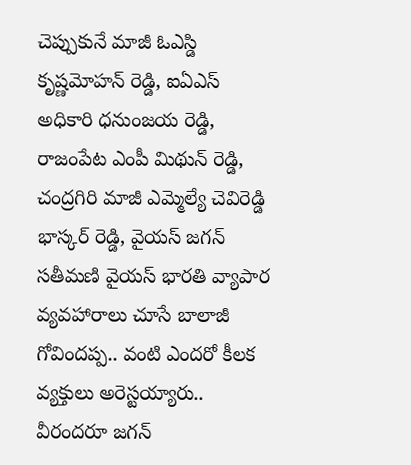చెప్పుకునే మాజీ ఓఎస్డి కృష్ణమోహన్ రెడ్డి, ఐఏఎస్ అధికారి ధనుంజయ రెడ్డి, రాజంపేట ఎంపీ మిథున్ రెడ్డి, చంద్రగిరి మాజీ ఎమ్మెల్యే చెవిరెడ్డి భాస్కర్ రెడ్డి, వైయస్ జగన్ సతీమణి వైయస్ భారతి వ్యాపార వ్యవహారాలు చూసే బాలాజీ గోవిందప్ప.. వంటి ఎందరో కీలక వ్యక్తులు అరెస్టయ్యారు.. వీరందరూ జగన్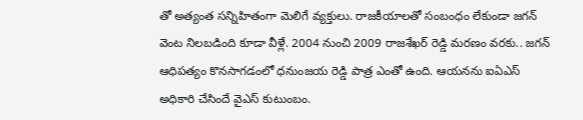తో అత్యంత సన్నిహితంగా మెలిగే వ్యక్తులు. రాజకీయాలతో సంబంధం లేకుండా జగన్ వెంట నిలబడింది కూడా వీళ్లే. 2004 నుంచి 2009 రాజశేఖర్ రెడ్డి మరణం వరకు.. జగన్ ఆధిపత్యం కొనసాగడంలో ధనుంజయ రెడ్డి పాత్ర ఎంతో ఉంది. ఆయనను ఐఏఎస్ అధికారి చేసిందే వైఎస్ కుటుంబం.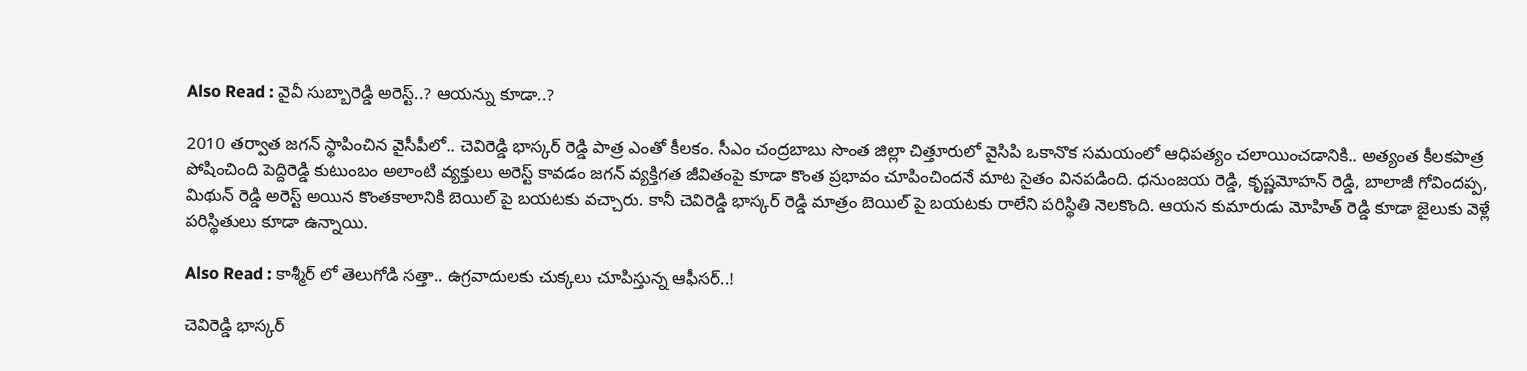Also Read : వైవీ సుబ్బారెడ్డి అరెస్ట్..? ఆయన్ను కూడా..?

2010 తర్వాత జగన్ స్థాపించిన వైసీపీలో.. చెవిరెడ్డి భాస్కర్ రెడ్డి పాత్ర ఎంతో కీలకం. సీఎం చంద్రబాబు సొంత జిల్లా చిత్తూరులో వైసిపి ఒకానొక సమయంలో ఆధిపత్యం చలాయించడానికి.. అత్యంత కీలకపాత్ర పోషించింది పెద్దిరెడ్డి కుటుంబం అలాంటి వ్యక్తులు అరెస్ట్ కావడం జగన్ వ్యక్తిగత జీవితంపై కూడా కొంత ప్రభావం చూపించిందనే మాట సైతం వినపడింది. ధనుంజయ రెడ్డి, కృష్ణమోహన్ రెడ్డి, బాలాజీ గోవిందప్ప, మిథున్ రెడ్డి అరెస్ట్ అయిన కొంతకాలానికి బెయిల్ పై బయటకు వచ్చారు. కానీ చెవిరెడ్డి భాస్కర్ రెడ్డి మాత్రం బెయిల్ పై బయటకు రాలేని పరిస్థితి నెలకొంది. ఆయన కుమారుడు మోహిత్ రెడ్డి కూడా జైలుకు వెళ్లే పరిస్థితులు కూడా ఉన్నాయి.

Also Read : కాశ్మీర్ లో తెలుగోడి సత్తా.. ఉగ్రవాదులకు చుక్కలు చూపిస్తున్న ఆఫీసర్..!

చెవిరెడ్డి భాస్కర్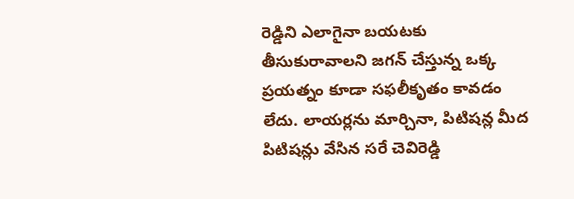రెడ్డిని ఎలాగైనా బయటకు తీసుకురావాలని జగన్ చేస్తున్న ఒక్క ప్రయత్నం కూడా సఫలీకృతం కావడం లేదు. లాయర్లను మార్చినా, పిటిషన్ల మీద పిటిషన్లు వేసిన సరే చెవిరెడ్డి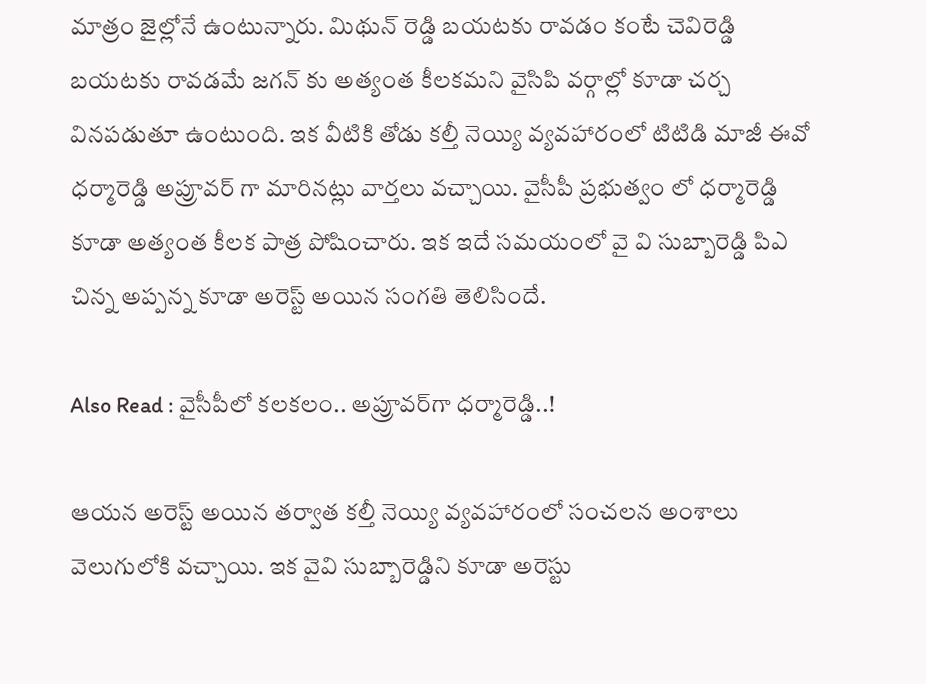మాత్రం జైల్లోనే ఉంటున్నారు. మిథున్ రెడ్డి బయటకు రావడం కంటే చెవిరెడ్డి బయటకు రావడమే జగన్ కు అత్యంత కీలకమని వైసిపి వర్గాల్లో కూడా చర్చ వినపడుతూ ఉంటుంది. ఇక వీటికి తోడు కల్తీ నెయ్యి వ్యవహారంలో టిటిడి మాజీ ఈవో ధర్మారెడ్డి అప్రూవర్ గా మారినట్లు వార్తలు వచ్చాయి. వైసీపీ ప్రభుత్వం లో ధర్మారెడ్డి కూడా అత్యంత కీలక పాత్ర పోషించారు. ఇక ఇదే సమయంలో వై వి సుబ్బారెడ్డి పిఎ చిన్న అప్పన్న కూడా అరెస్ట్ అయిన సంగతి తెలిసిందే.

Also Read : వైసీపీలో కలకలం.. అప్రూవర్‌గా ధర్మారెడ్డి..!

ఆయన అరెస్ట్ అయిన తర్వాత కల్తీ నెయ్యి వ్యవహారంలో సంచలన అంశాలు వెలుగులోకి వచ్చాయి. ఇక వైవి సుబ్బారెడ్డిని కూడా అరెస్టు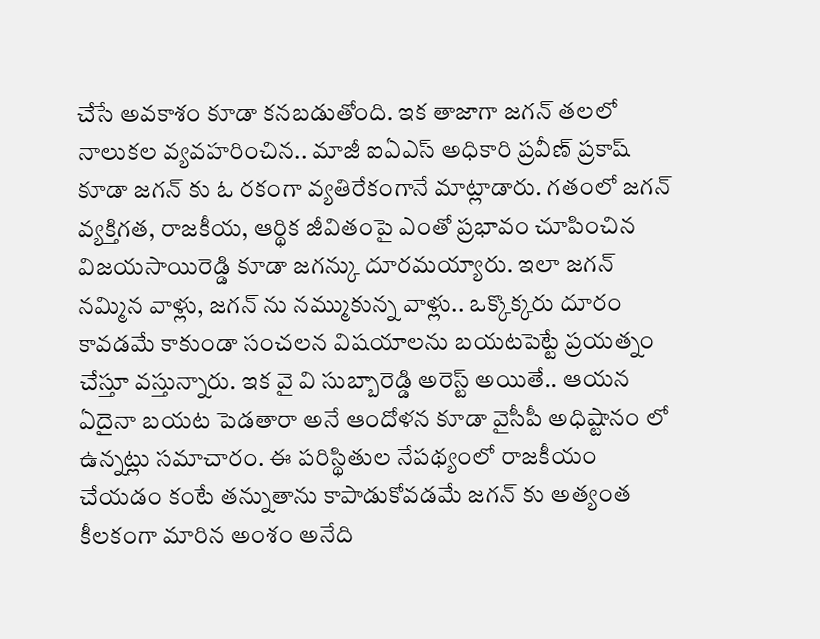చేసే అవకాశం కూడా కనబడుతోంది. ఇక తాజాగా జగన్ తలలో నాలుకల వ్యవహరించిన.. మాజీ ఐఏఎస్ అధికారి ప్రవీణ్ ప్రకాష్ కూడా జగన్ కు ఓ రకంగా వ్యతిరేకంగానే మాట్లాడారు. గతంలో జగన్ వ్యక్తిగత, రాజకీయ, ఆర్థిక జీవితంపై ఎంతో ప్రభావం చూపించిన విజయసాయిరెడ్డి కూడా జగన్కు దూరమయ్యారు. ఇలా జగన్ నమ్మిన వాళ్లు, జగన్ ను నమ్ముకున్న వాళ్లు.. ఒక్కొక్కరు దూరం కావడమే కాకుండా సంచలన విషయాలను బయటపెట్టే ప్రయత్నం చేస్తూ వస్తున్నారు. ఇక వై వి సుబ్బారెడ్డి అరెస్ట్ అయితే.. ఆయన ఏదైనా బయట పెడతారా అనే ఆందోళన కూడా వైసీపీ అధిష్టానం లో ఉన్నట్లు సమాచారం. ఈ పరిస్థితుల నేపథ్యంలో రాజకీయం చేయడం కంటే తన్నుతాను కాపాడుకోవడమే జగన్ కు అత్యంత కీలకంగా మారిన అంశం అనేది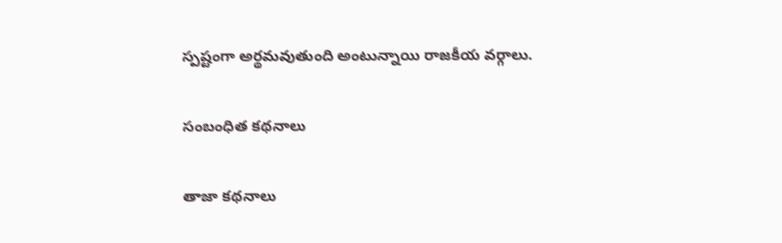స్పష్టంగా అర్థమవుతుంది అంటున్నాయి రాజకీయ వర్గాలు.

సంబంధిత కథనాలు

తాజా కథనాలు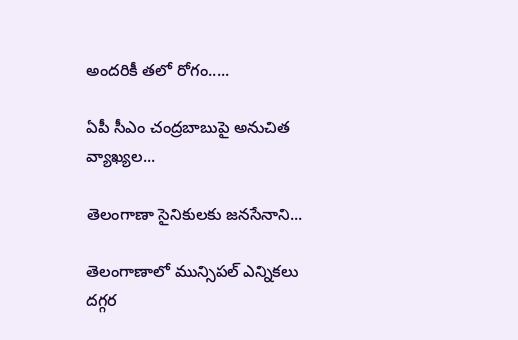అందరికీ తలో రోగం.....

ఏపీ సీఎం చంద్రబాబుపై అనుచిత వ్యాఖ్యల...

తెలంగాణా సైనికులకు జనసేనాని...

తెలంగాణాలో మున్సిపల్ ఎన్నికలు దగ్గర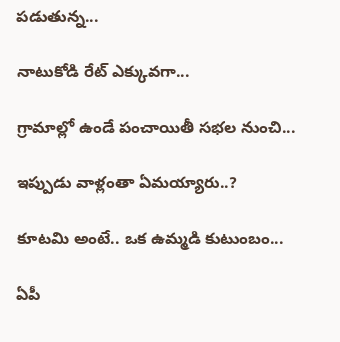పడుతున్న...

నాటుకోడి రేట్ ఎక్కువగా...

గ్రామాల్లో ఉండే పంచాయితీ సభల నుంచి...

ఇప్పుడు వాళ్లంతా ఏమయ్యారు..?

కూటమి అంటే.. ఒక ఉమ్మడి కుటుంబం...

ఏపీ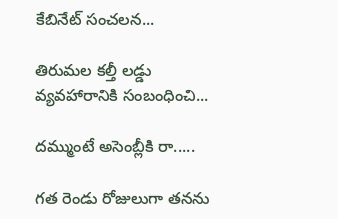కేబినేట్ సంచలన...

తిరుమల కల్తీ లడ్డు వ్యవహారానికి సంబంధించి...

దమ్ముంటే అసెంబ్లీకి రా.....

గత రెండు రోజులుగా తనను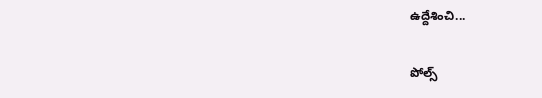ఉద్దేశించి...

పోల్స్